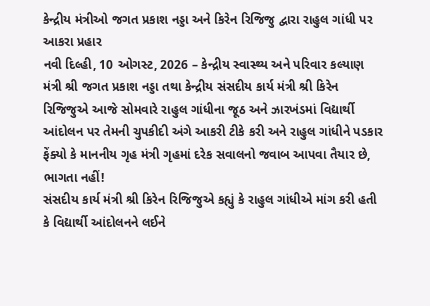કેન્દ્રીય મંત્રીઓ જગત પ્રકાશ નડ્ડા અને કિરેન રિજિજુ દ્વારા રાહુલ ગાંધી પર આકરા પ્રહાર
નવી દિલ્હી, 10 ઓગસ્ટ, 2026 – કેન્દ્રીય સ્વાસ્થ્ય અને પરિવાર કલ્યાણ મંત્રી શ્રી જગત પ્રકાશ નડ્ડા તથા કેન્દ્રીય સંસદીય કાર્ય મંત્રી શ્રી કિરેન રિજિજુએ આજે સોમવારે રાહુલ ગાંધીના જૂઠ અને ઝારખંડમાં વિદ્યાર્થી આંદોલન પર તેમની ચુપકીદી અંગે આકરી ટીકે કરી અને રાહુલ ગાંધીને પડકાર ફેંક્યો કે માનનીય ગૃહ મંત્રી ગૃહમાં દરેક સવાલનો જવાબ આપવા તૈયાર છે, ભાગતા નહીં!
સંસદીય કાર્ય મંત્રી શ્રી કિરેન રિજિજુએ કહ્યું કે રાહુલ ગાંધીએ માંગ કરી હતી કે વિદ્યાર્થી આંદોલનને લઈને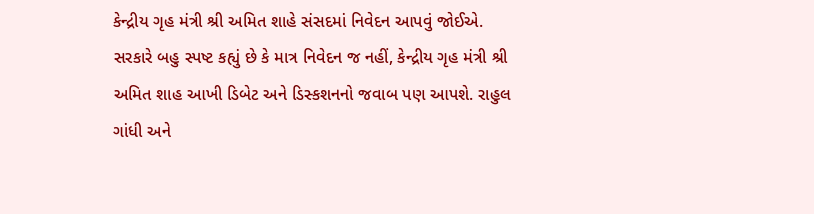કેન્દ્રીય ગૃહ મંત્રી શ્રી અમિત શાહે સંસદમાં નિવેદન આપવું જોઈએ. સરકારે બહુ સ્પષ્ટ કહ્યું છે કે માત્ર નિવેદન જ નહીં, કેન્દ્રીય ગૃહ મંત્રી શ્રી અમિત શાહ આખી ડિબેટ અને ડિસ્કશનનો જવાબ પણ આપશે. રાહુલ ગાંધી અને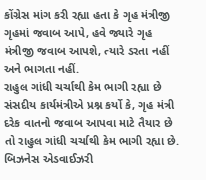કોંગ્રેસ માંગ કરી રહ્યા હતા કે ગૃહ મંત્રીજી ગૃહમાં જવાબ આપે, હવે જ્યારે ગૃહ મંત્રીજી જવાબ આપશે, ત્યારે ડરતા નહીં અને ભાગતા નહીં.
રાહુલ ગાંધી ચર્ચાથી કેમ ભાગી રહ્યા છે
સંસદીય કાર્યમંત્રીએ પ્રશ્ન કર્યો કે, ગૃહ મંત્રી દરેક વાતનો જવાબ આપવા માટે તૈયાર છે તો રાહુલ ગાંધી ચર્ચાથી કેમ ભાગી રહ્યા છે. બિઝનેસ એડવાઈઝરી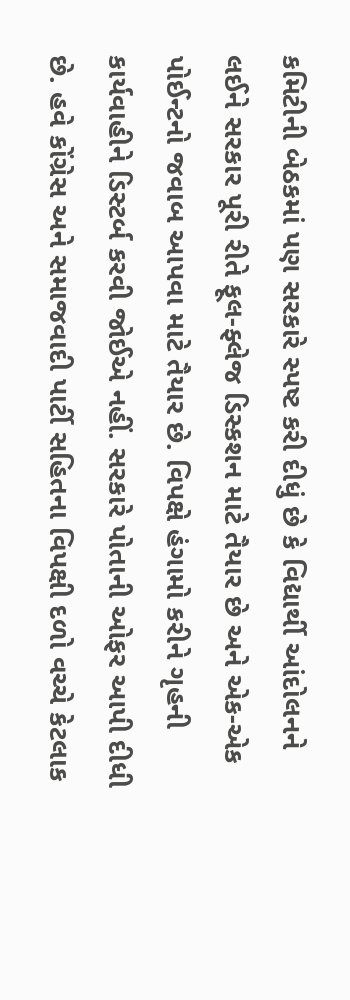કમિટીની બેઠકમાં પણ સરકારે સ્પષ્ટ કરી દીધું છે કે વિદ્યાર્થી આંદોલનને લઈને સરકાર પૂરી રીતે ફૂલ-ફ્લેજ ડિસ્કશન માટે તૈયાર છે અને એક-એક પોઈન્ટનો જવાબ આપવા માટે તૈયાર છે. વિપક્ષે હંગામો કરીને ગૃહની કાર્યવાહીને ડિસ્ટર્બ કરવી જોઈએ નહીં. સરકારે પોતાની ઓફર આપી દીધી છે. હવે કોંગ્રેસ અને સમાજવાદી પાર્ટી સહિતના વિપક્ષી દળો વચ્ચે કેટલાક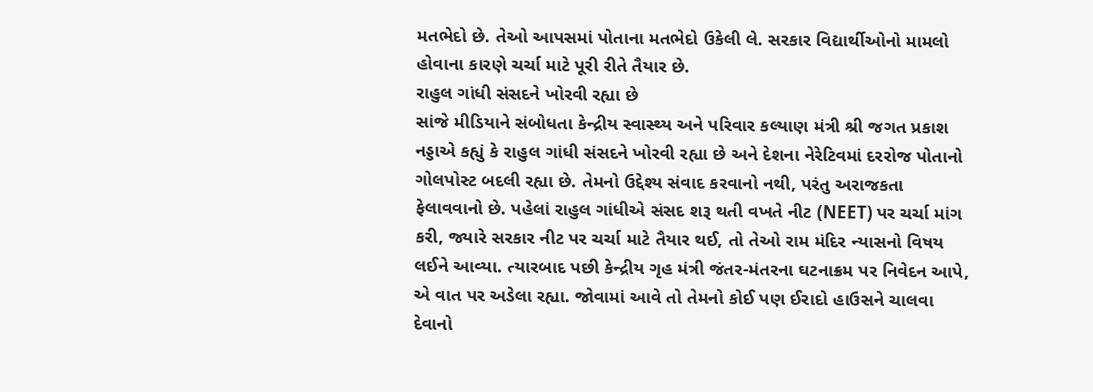મતભેદો છે. તેઓ આપસમાં પોતાના મતભેદો ઉકેલી લે. સરકાર વિદ્યાર્થીઓનો મામલો હોવાના કારણે ચર્ચા માટે પૂરી રીતે તૈયાર છે.
રાહુલ ગાંધી સંસદને ખોરવી રહ્યા છે
સાંજે મીડિયાને સંબોધતા કેન્દ્રીય સ્વાસ્થ્ય અને પરિવાર કલ્યાણ મંત્રી શ્રી જગત પ્રકાશ નડ્ડાએ કહ્યું કે રાહુલ ગાંધી સંસદને ખોરવી રહ્યા છે અને દેશના નેરેટિવમાં દરરોજ પોતાનો ગોલપોસ્ટ બદલી રહ્યા છે. તેમનો ઉદ્દેશ્ય સંવાદ કરવાનો નથી, પરંતુ અરાજકતા ફેલાવવાનો છે. પહેલાં રાહુલ ગાંધીએ સંસદ શરૂ થતી વખતે નીટ (NEET) પર ચર્ચા માંગ કરી, જ્યારે સરકાર નીટ પર ચર્ચા માટે તૈયાર થઈ, તો તેઓ રામ મંદિર ન્યાસનો વિષય લઈને આવ્યા. ત્યારબાદ પછી કેન્દ્રીય ગૃહ મંત્રી જંતર-મંતરના ઘટનાક્રમ પર નિવેદન આપે, એ વાત પર અડેલા રહ્યા. જોવામાં આવે તો તેમનો કોઈ પણ ઈરાદો હાઉસને ચાલવા દેવાનો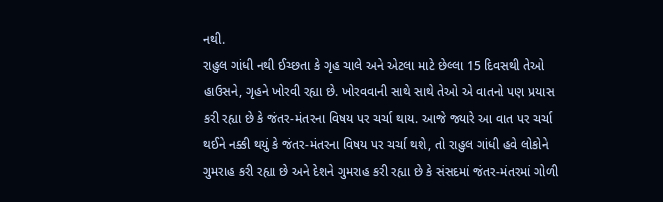નથી.
રાહુલ ગાંધી નથી ઈચ્છતા કે ગૃહ ચાલે અને એટલા માટે છેલ્લા 15 દિવસથી તેઓ હાઉસને, ગૃહને ખોરવી રહ્યા છે. ખોરવવાની સાથે સાથે તેઓ એ વાતનો પણ પ્રયાસ કરી રહ્યા છે કે જંતર-મંતરના વિષય પર ચર્ચા થાય. આજે જ્યારે આ વાત પર ચર્ચા થઈને નક્કી થયું કે જંતર-મંતરના વિષય પર ચર્ચા થશે, તો રાહુલ ગાંધી હવે લોકોને ગુમરાહ કરી રહ્યા છે અને દેશને ગુમરાહ કરી રહ્યા છે કે સંસદમાં જંતર-મંતરમાં ગોળી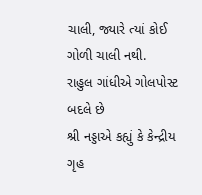ચાલી, જ્યારે ત્યાં કોઈ ગોળી ચાલી નથી.
રાહુલ ગાંધીએ ગોલપોસ્ટ બદલે છે
શ્રી નડ્ડાએ કહ્યું કે કેન્દ્રીય ગૃહ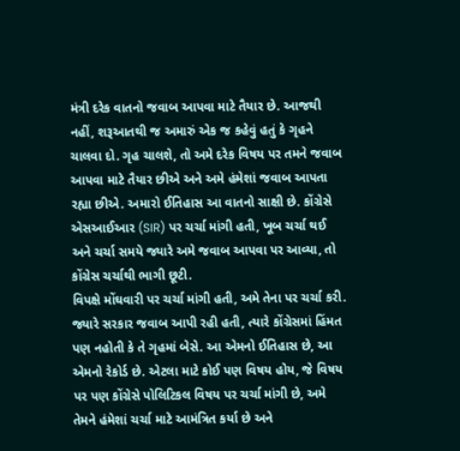મંત્રી દરેક વાતનો જવાબ આપવા માટે તૈયાર છે. આજથી નહીં, શરૂઆતથી જ અમારું એક જ કહેવું હતું કે ગૃહને ચાલવા દો. ગૃહ ચાલશે, તો અમે દરેક વિષય પર તમને જવાબ આપવા માટે તૈયાર છીએ અને અમે હંમેશાં જવાબ આપતા રહ્યા છીએ. અમારો ઈતિહાસ આ વાતનો સાક્ષી છે. કોંગ્રેસે એસઆઈઆર (SIR) પર ચર્ચા માંગી હતી, ખૂબ ચર્ચા થઈ અને ચર્ચા સમયે જ્યારે અમે જવાબ આપવા પર આવ્યા, તો કોંગ્રેસ ચર્ચાથી ભાગી છૂટી.
વિપક્ષે મોંઘવારી પર ચર્ચા માંગી હતી, અમે તેના પર ચર્ચા કરી. જ્યારે સરકાર જવાબ આપી રહી હતી, ત્યારે કોંગ્રેસમાં હિંમત પણ નહોતી કે તે ગૃહમાં બેસે. આ એમનો ઈતિહાસ છે, આ એમનો રેકોર્ડ છે. એટલા માટે કોઈ પણ વિષય હોય, જે વિષય પર પણ કોંગ્રેસે પોલિટિકલ વિષય પર ચર્ચા માંગી છે, અમે તેમને હંમેશાં ચર્ચા માટે આમંત્રિત કર્યા છે અને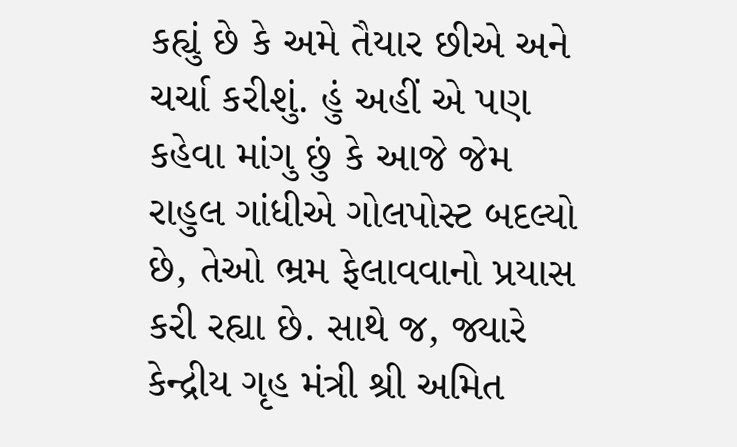કહ્યું છે કે અમે તૈયાર છીએ અને ચર્ચા કરીશું. હું અહીં એ પણ કહેવા માંગુ છું કે આજે જેમ રાહુલ ગાંધીએ ગોલપોસ્ટ બદલ્યો છે, તેઓ ભ્રમ ફેલાવવાનો પ્રયાસ કરી રહ્યા છે. સાથે જ, જ્યારે કેન્દ્રીય ગૃહ મંત્રી શ્રી અમિત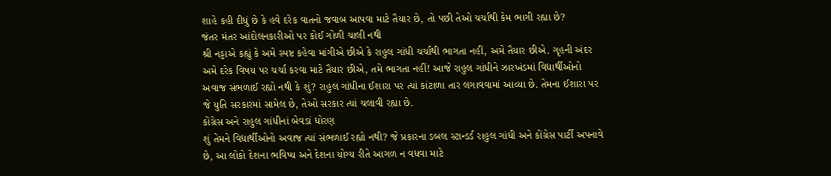શાહે કહી દીધું છે કે હવે દરેક વાતનો જવાબ આપવા માટે તૈયાર છે, તો પછી તેઓ ચર્ચાથી કેમ ભાગી રહ્યા છે?
જંતર મંતર આંદોલનકારીઓ પર કોઈ ગોળી ચાલી નથી
શ્રી નડ્ડાએ કહ્યું કે અમે સ્પષ્ટ કહેવા માંગીએ છીએ કે રાહુલ ગાંધી ચર્ચાથી ભાગતા નહીં, અમે તૈયાર છીએ. ગૃહની અંદર અમે દરેક વિષય પર ચર્ચા કરવા માટે તૈયાર છીએ, તમે ભાગતા નહીં! આજે રાહુલ ગાંધીને ઝારખંડમાં વિદ્યાર્થીઓનો અવાજ સંભળાઈ રહ્યો નથી કે શું? રાહુલ ગાંધીના ઈશારા પર ત્યાં કાંટાળા તાર લગાવવામાં આવ્યા છે. તેમના ઈશારા પર જે યુતિ સરકારમાં સામેલ છે, તેઓ સરકાર ત્યાં ચલાવી રહ્યા છે.
કોંગ્રેસ અને રાહુલ ગાંધીનાં બેવડાં ધોરણ
શું તેમને વિદ્યાર્થીઓનો અવાજ ત્યાં સંભળાઈ રહ્યો નથી? જે પ્રકારના ડબલ સ્ટાન્ડર્ડ રાહુલ ગાંધી અને કોંગ્રેસ પાર્ટી અપનાવે છે, આ લોકો દેશના ભવિષ્ય અને દેશના યોગ્ય રીતે આગળ ન વધવા માટે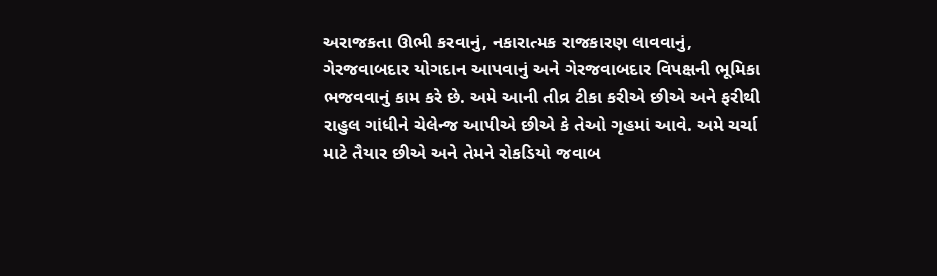અરાજકતા ઊભી કરવાનું, નકારાત્મક રાજકારણ લાવવાનું, ગેરજવાબદાર યોગદાન આપવાનું અને ગેરજવાબદાર વિપક્ષની ભૂમિકા ભજવવાનું કામ કરે છે. અમે આની તીવ્ર ટીકા કરીએ છીએ અને ફરીથી રાહુલ ગાંધીને ચેલેન્જ આપીએ છીએ કે તેઓ ગૃહમાં આવે. અમે ચર્ચા માટે તૈયાર છીએ અને તેમને રોકડિયો જવાબ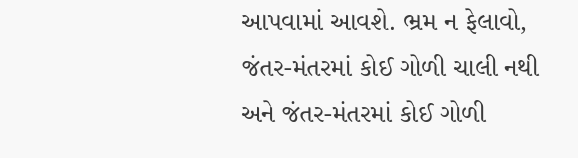આપવામાં આવશે. ભ્રમ ન ફેલાવો, જંતર-મંતરમાં કોઈ ગોળી ચાલી નથી અને જંતર-મંતરમાં કોઈ ગોળી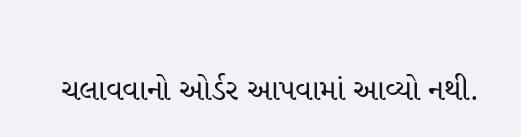ચલાવવાનો ઓર્ડર આપવામાં આવ્યો નથી.